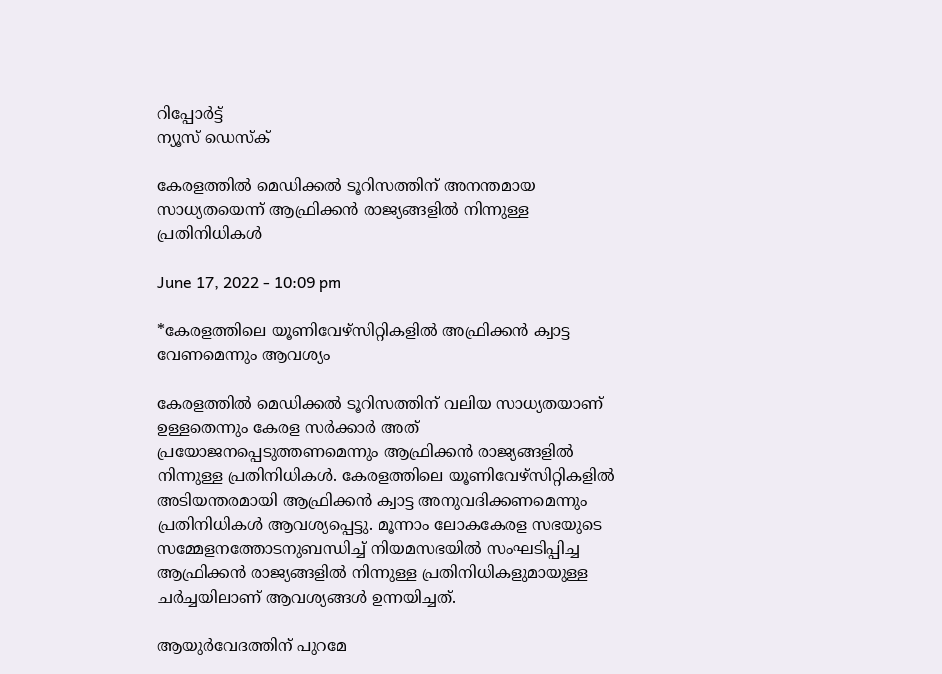റിപ്പോര്‍ട്ട്
ന്യൂസ് ഡെസ്ക്

കേരളത്തിൽ മെഡിക്കൽ ടൂറിസത്തിന് അനന്തമായ സാധ്യതയെന്ന് ആഫ്രിക്കൻ രാജ്യങ്ങളിൽ നിന്നുള്ള പ്രതിനിധികൾ

June 17, 2022 - 10:09 pm

*കേരളത്തിലെ യൂണിവേഴ്‌സിറ്റികളിൽ അഫ്രിക്കൻ ക്വാട്ട വേണമെന്നും ആവശ്യം

കേരളത്തിൽ മെഡിക്കൽ ടൂറിസത്തിന് വലിയ സാധ്യതയാണ് ഉള്ളതെന്നും കേരള സർക്കാർ അത് പ്രയോജനപ്പെടുത്തണമെന്നും ആഫ്രിക്കൻ രാജ്യങ്ങളിൽ നിന്നുള്ള പ്രതിനിധികൾ. കേരളത്തിലെ യൂണിവേഴ്‌സിറ്റികളിൽ അടിയന്തരമായി ആഫ്രിക്കൻ ക്വാട്ട അനുവദിക്കണമെന്നും പ്രതിനിധികൾ ആവശ്യപ്പെട്ടു. മൂന്നാം ലോകകേരള സഭയുടെ സമ്മേളനത്തോടനുബന്ധിച്ച് നിയമസഭയിൽ സംഘടിപ്പിച്ച ആഫ്രിക്കൻ രാജ്യങ്ങളിൽ നിന്നുള്ള പ്രതിനിധികളുമായുള്ള ചർച്ചയിലാണ് ആവശ്യങ്ങൾ ഉന്നയിച്ചത്.

ആയുർവേദത്തിന് പുറമേ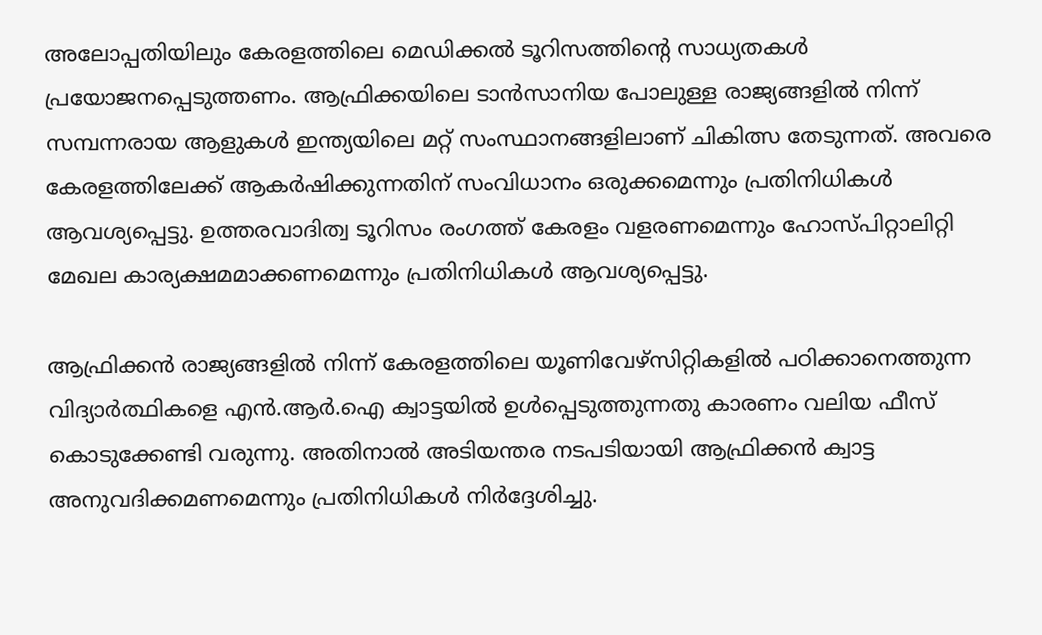അലോപ്പതിയിലും കേരളത്തിലെ മെഡിക്കൽ ടൂറിസത്തിന്റെ സാധ്യതകൾ പ്രയോജനപ്പെടുത്തണം. ആഫ്രിക്കയിലെ ടാൻസാനിയ പോലുള്ള രാജ്യങ്ങളിൽ നിന്ന് സമ്പന്നരായ ആളുകൾ ഇന്ത്യയിലെ മറ്റ് സംസ്ഥാനങ്ങളിലാണ് ചികിത്സ തേടുന്നത്. അവരെ കേരളത്തിലേക്ക് ആകർഷിക്കുന്നതിന് സംവിധാനം ഒരുക്കമെന്നും പ്രതിനിധികൾ ആവശ്യപ്പെട്ടു. ഉത്തരവാദിത്വ ടൂറിസം രംഗത്ത് കേരളം വളരണമെന്നും ഹോസ്പിറ്റാലിറ്റി മേഖല കാര്യക്ഷമമാക്കണമെന്നും പ്രതിനിധികൾ ആവശ്യപ്പെട്ടു.

ആഫ്രിക്കൻ രാജ്യങ്ങളിൽ നിന്ന് കേരളത്തിലെ യൂണിവേഴ്‌സിറ്റികളിൽ പഠിക്കാനെത്തുന്ന വിദ്യാർത്ഥികളെ എൻ.ആർ.ഐ ക്വാട്ടയിൽ ഉൾപ്പെടുത്തുന്നതു കാരണം വലിയ ഫീസ് കൊടുക്കേണ്ടി വരുന്നു. അതിനാൽ അടിയന്തര നടപടിയായി ആഫ്രിക്കൻ ക്വാട്ട അനുവദിക്കമണമെന്നും പ്രതിനിധികൾ നിർദ്ദേശിച്ചു.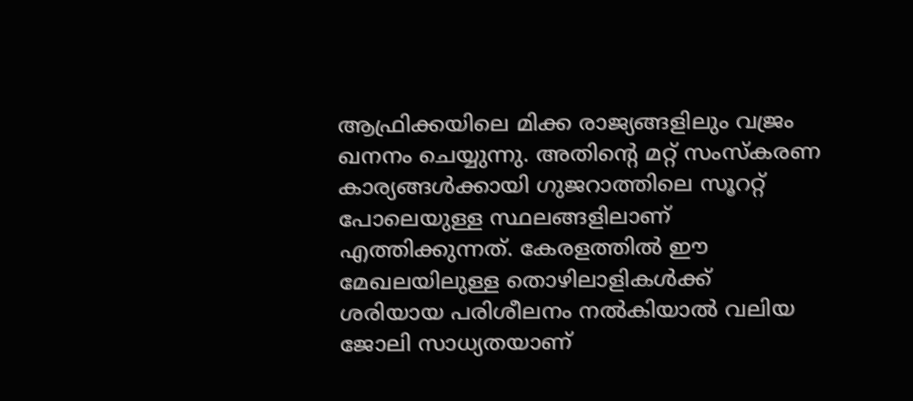ആഫ്രിക്കയിലെ മിക്ക രാജ്യങ്ങളിലും വജ്രം ഖനനം ചെയ്യുന്നു. അതിന്റെ മറ്റ് സംസ്‌കരണ കാര്യങ്ങൾക്കായി ഗുജറാത്തിലെ സൂററ്റ് പോലെയുള്ള സ്ഥലങ്ങളിലാണ് എത്തിക്കുന്നത്. കേരളത്തിൽ ഈ മേഖലയിലുള്ള തൊഴിലാളികൾക്ക് ശരിയായ പരിശീലനം നൽകിയാൽ വലിയ ജോലി സാധ്യതയാണ്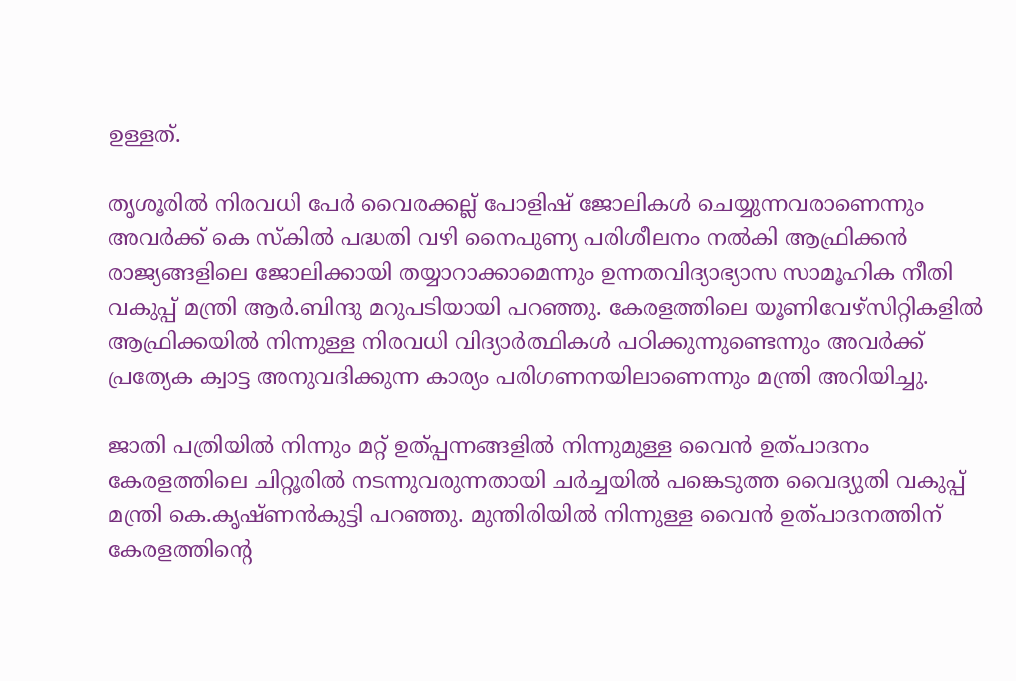ഉള്ളത്.

തൃശൂരിൽ നിരവധി പേർ വൈരക്കല്ല് പോളിഷ് ജോലികൾ ചെയ്യുന്നവരാണെന്നും അവർക്ക് കെ സ്‌കിൽ പദ്ധതി വഴി നൈപുണ്യ പരിശീലനം നൽകി ആഫ്രിക്കൻ രാജ്യങ്ങളിലെ ജോലിക്കായി തയ്യാറാക്കാമെന്നും ഉന്നതവിദ്യാഭ്യാസ സാമൂഹിക നീതി വകുപ്പ് മന്ത്രി ആർ.ബിന്ദു മറുപടിയായി പറഞ്ഞു. കേരളത്തിലെ യൂണിവേഴ്‌സിറ്റികളിൽ ആഫ്രിക്കയിൽ നിന്നുള്ള നിരവധി വിദ്യാർത്ഥികൾ പഠിക്കുന്നുണ്ടെന്നും അവർക്ക് പ്രത്യേക ക്വാട്ട അനുവദിക്കുന്ന കാര്യം പരിഗണനയിലാണെന്നും മന്ത്രി അറിയിച്ചു.

ജാതി പത്രിയിൽ നിന്നും മറ്റ് ഉത്പ്പന്നങ്ങളിൽ നിന്നുമുള്ള വൈൻ ഉത്പാദനം കേരളത്തിലെ ചിറ്റൂരിൽ നടന്നുവരുന്നതായി ചർച്ചയിൽ പങ്കെടുത്ത വൈദ്യുതി വകുപ്പ് മന്ത്രി കെ.കൃഷ്ണൻകുട്ടി പറഞ്ഞു. മുന്തിരിയിൽ നിന്നുള്ള വൈൻ ഉത്പാദനത്തിന് കേരളത്തിന്റെ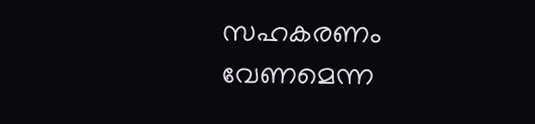സഹകരണം വേണമെന്ന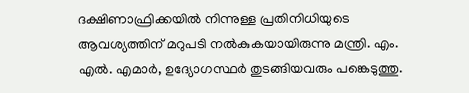ദക്ഷിണാഫ്രിക്കയിൽ നിന്നുള്ള പ്രതിനിധിയുടെ ആവശ്യത്തിന് മറുപടി നൽകുകയായിരുന്നു മന്ത്രി. എം. എൽ. എമാർ, ഉദ്യോഗസ്ഥർ തുടങ്ങിയവരും പങ്കെടുത്തു.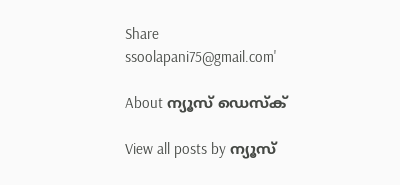Share
ssoolapani75@gmail.com'

About ന്യൂസ് ഡെസ്ക്

View all posts by ന്യൂസ്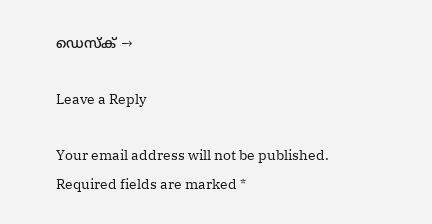ഡെസ്ക് →

Leave a Reply

Your email address will not be published. Required fields are marked *